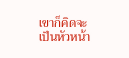เขาก็คิดจะเป็นหัวหน้า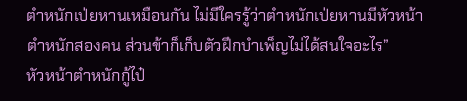ตำหนักเป่ยหานเหมือนกัน ไม่มีใครรู้ว่าตำหนักเป่ยหานมีหัวหน้าตำหนักสองคน ส่วนข้าก็เก็บตัวฝึกบำเพ็ญไม่ได้สนใจอะไร”
หัวหน้าตำหนักกู้ไป๋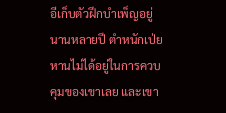อีเก็บตัวฝึกบำเพ็ญอยู่นานหลายปี ตำหนักเป่ยหานไม่ได้อยู่ในการควบคุมของเขาเลย และเขา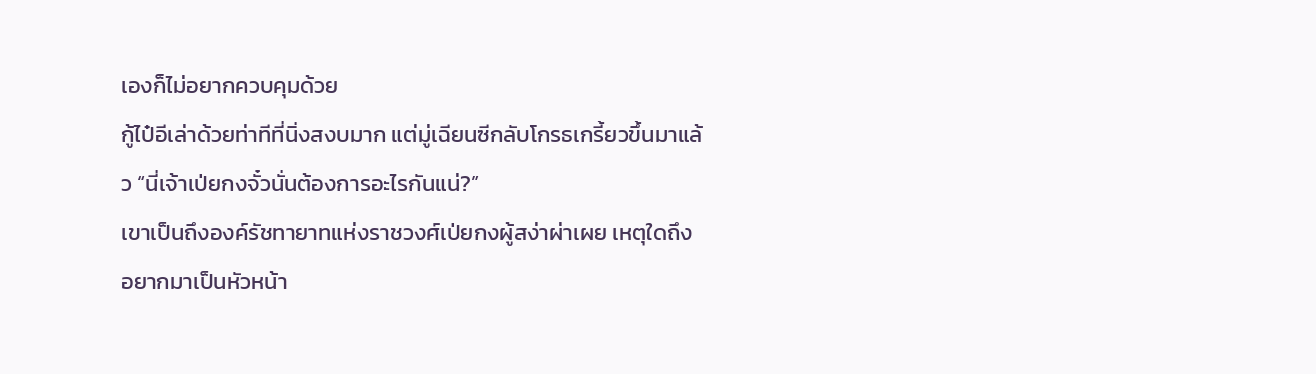เองก็ไม่อยากควบคุมด้วย
กู้ไป๋อีเล่าด้วยท่าทีที่นิ่งสงบมาก แต่มู่เฉียนซีกลับโกรธเกรี้ยวขึ้นมาแล้ว “นี่เจ้าเป่ยกงจั๋วนั่นต้องการอะไรกันแน่?”
เขาเป็นถึงองค์รัชทายาทแห่งราชวงศ์เป่ยกงผู้สง่าผ่าเผย เหตุใดถึงอยากมาเป็นหัวหน้า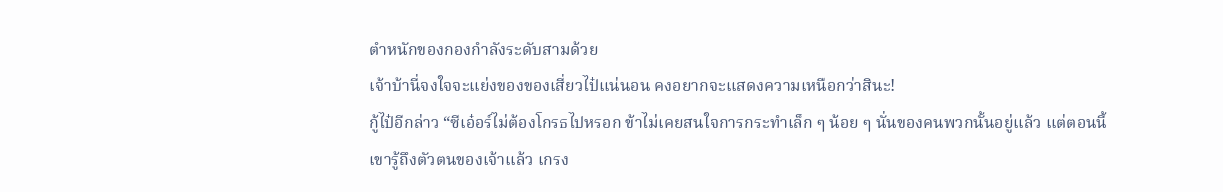ตำหนักของกองกำลังระดับสามด้วย
เจ้าบ้านี่จงใจจะแย่งของของเสี่ยวไป๋แน่นอน คงอยากจะแสดงความเหนือกว่าสินะ!
กู้ไป๋อีกล่าว “ซีเอ๋อร์ไม่ต้องโกรธไปหรอก ข้าไม่เคยสนใจการกระทำเล็ก ๆ น้อย ๆ นั่นของคนพวกนั้นอยู่แล้ว แต่ตอนนี้เขารู้ถึงตัวตนของเจ้าแล้ว เกรง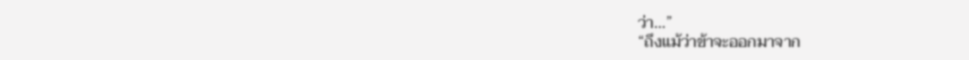ว่า…”
“ถึงแม้ว่าข้าจะออกมาจาก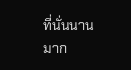ที่นั่นนานมาก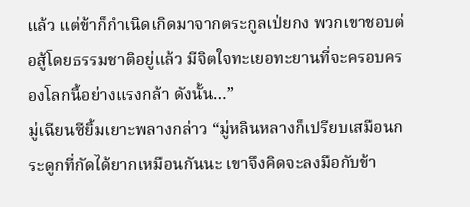แล้ว แต่ข้าก็กำเนิดเกิดมาจากตระกูลเป่ยกง พวกเขาชอบต่อสู้โดยธรรมชาติอยู่แล้ว มีจิตใจทะเยอทะยานที่จะครอบครองโลกนี้อย่างแรงกล้า ดังนั้น…”
มู่เฉียนซียิ้มเยาะพลางกล่าว “มู่หลินหลางก็เปรียบเสมือนกระดูกที่กัดได้ยากเหมือนกันนะ เขาจึงคิดจะลงมือกับข้า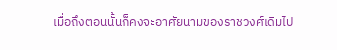เมื่อถึงตอนนั้นก็คงจะอาศัยนามของราชวงศ์เดิมไป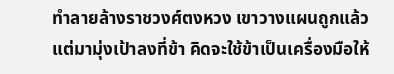ทำลายล้างราชวงศ์ตงหวง เขาวางแผนถูกแล้ว แต่มามุ่งเป้าลงที่ข้า คิดจะใช้ข้าเป็นเครื่องมือให้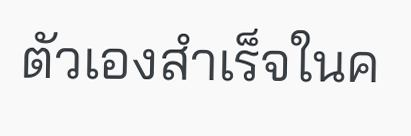ตัวเองสำเร็จในค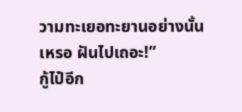วามทะเยอทะยานอย่างนั้นเหรอ ฝันไปเถอะ!”
กู้ไป๋อีก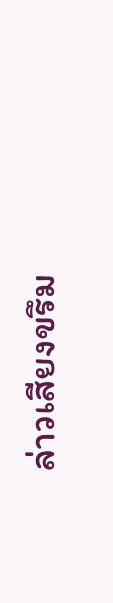ล่าวเสียงขรึม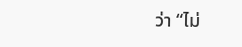ว่า “ไม่